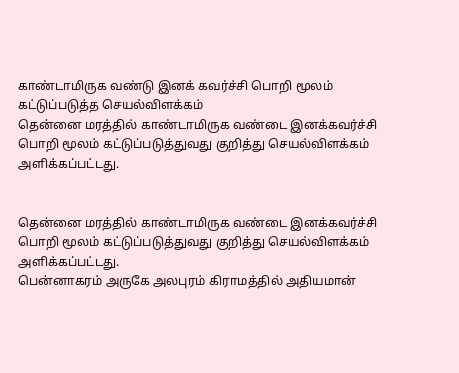காண்டாமிருக வண்டு இனக் கவர்ச்சி பொறி மூலம் கட்டுப்படுத்த செயல்விளக்கம்
தென்னை மரத்தில் காண்டாமிருக வண்டை இனக்கவர்ச்சி பொறி மூலம் கட்டுப்படுத்துவது குறித்து செயல்விளக்கம் அளிக்கப்பட்டது.


தென்னை மரத்தில் காண்டாமிருக வண்டை இனக்கவர்ச்சி பொறி மூலம் கட்டுப்படுத்துவது குறித்து செயல்விளக்கம் அளிக்கப்பட்டது.
பென்னாகரம் அருகே அலபுரம் கிராமத்தில் அதியமான்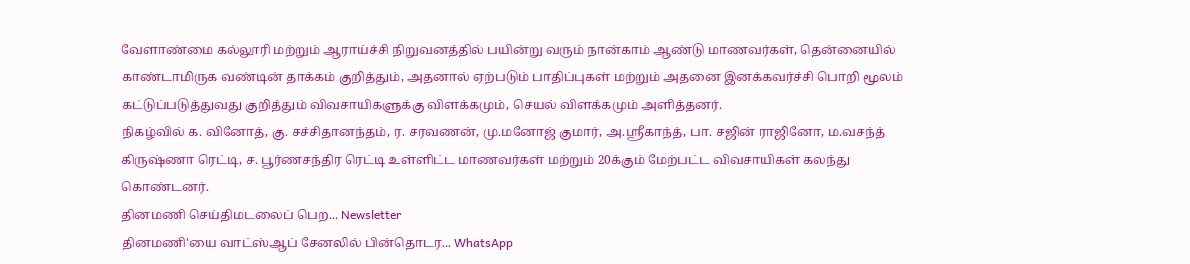வேளாண்மை கல்லூரி மற்றும் ஆராய்ச்சி நிறுவனத்தில் பயின்று வரும் நான்காம் ஆண்டு மாணவர்கள், தென்னையில் காண்டாமிருக வண்டின் தாக்கம் குறித்தும், அதனால் ஏற்படும் பாதிப்புகள் மற்றும் அதனை இனக்கவர்ச்சி பொறி மூலம் கட்டுப்படுத்துவது குறித்தும் விவசாயிகளுக்கு விளக்கமும், செயல் விளக்கமும் அளித்தனர்.
நிகழ்வில் க. வினோத், கு. சச்சிதானந்தம், ர. சரவணன், மு.மனோஜ் குமார், அ.ஸ்ரீகாந்த், பா. சஜின் ராஜினோ, ம.வசந்த் கிருஷ்ணா ரெட்டி, ச. பூர்ணசந்திர ரெட்டி உள்ளிட்ட மாணவர்கள் மற்றும் 20க்கும் மேற்பட்ட விவசாயிகள் கலந்து கொண்டனர்.
தினமணி செய்திமடலைப் பெற... Newsletter
தினமணி'யை வாட்ஸ்ஆப் சேனலில் பின்தொடர... WhatsApp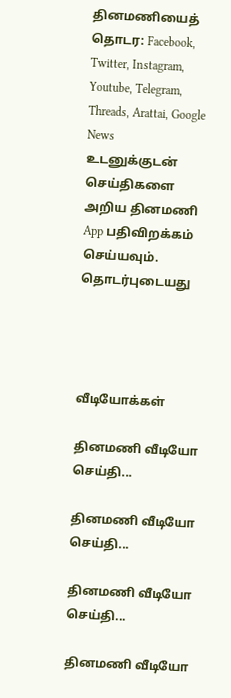தினமணியைத் தொடர: Facebook, Twitter, Instagram, Youtube, Telegram, Threads, Arattai, Google News
உடனுக்குடன் செய்திகளை அறிய தினமணி App பதிவிறக்கம் செய்யவும்.
தொடர்புடையது




வீடியோக்கள்

தினமணி வீடியோ செய்தி...

தினமணி வீடியோ செய்தி...

தினமணி வீடியோ செய்தி...

தினமணி வீடியோ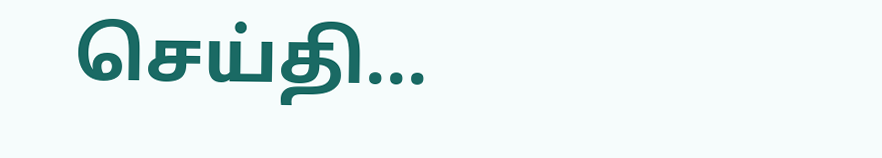செய்தி...